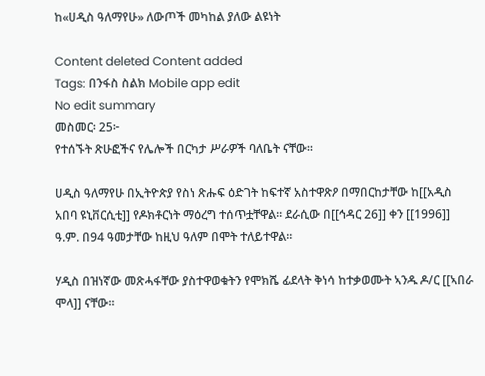ከ«ሀዲስ ዓለማየሁ» ለውጦች መካከል ያለው ልዩነት

Content deleted Content added
Tags: በንፋስ ስልክ Mobile app edit
No edit summary
መስመር፡ 25፦
የተሰኙት ጽሁፎችና የሌሎች በርካታ ሥራዎች ባለቤት ናቸው።

ሀዲስ ዓለማየሁ በኢትዮጵያ የስነ ጽሑፍ ዕድገት ከፍተኛ አስተዋጽዖ በማበርከታቸው ከ[[አዲስ አበባ ዩኒቨርሲቲ]] የዶክቶርነት ማዕረግ ተሰጥቷቸዋል። ደራሲው በ[[ኅዳር 26]] ቀን [[1996]] ዓ.ም. በ94 ዓመታቸው ከዚህ ዓለም በሞት ተለይተዋል።

ሃዲስ በዝነኛው መጽሓፋቸው ያስተዋወቁትን የሞክሼ ፊደላት ቅነሳ ከተቃወሙት ኣንዱ ዶ/ር [[ኣበራ ሞላ]] ናቸው።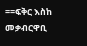==ፍቅር እስከ መቃብርዋቢ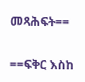መጻሕፍት==

==ፍቅር እስከ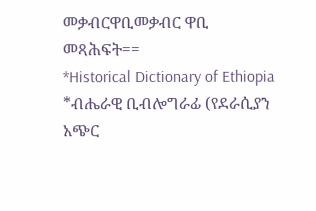መቃብርዋቢመቃብር ዋቢ መጻሕፍት==
*Historical Dictionary of Ethiopia
*ብሔራዊ ቢብሎግራፊ (የደራሲያን አጭር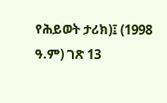የሕይወት ታሪክ)፤ (1998 ዓ.ም) ገጽ 13